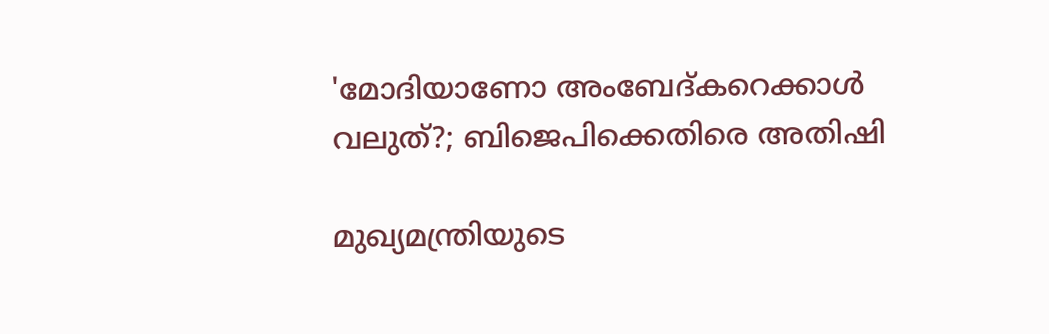'മോദിയാണോ അംബേദ്കറെക്കാൾ വലുത്?; ബിജെപിക്കെതിരെ അതിഷി

മുഖ്യമന്ത്രിയുടെ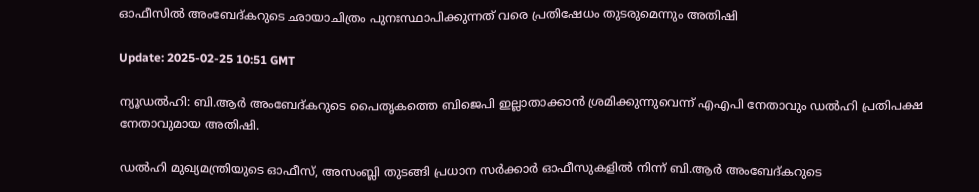ഓഫീസില്‍ അംബേദ്കറുടെ ഛായാചിത്രം പുനഃസ്ഥാപിക്കുന്നത് വരെ പ്രതിഷേധം തുടരുമെന്നും അതിഷി

Update: 2025-02-25 10:51 GMT

ന്യൂഡല്‍ഹി: ബി.ആര്‍ അംബേദ്കറുടെ പൈതൃകത്തെ ബിജെപി ഇല്ലാതാക്കാന്‍ ശ്രമിക്കുന്നുവെന്ന് എഎപി നേതാവും ഡല്‍ഹി പ്രതിപക്ഷ നേതാവുമായ അതിഷി.

ഡല്‍ഹി മുഖ്യമന്ത്രിയുടെ ഓഫീസ്, അസംബ്ലി തുടങ്ങി പ്രധാന സർക്കാർ ഓഫീസുകളിൽ നിന്ന് ബി.ആര്‍ അംബേദ്കറുടെ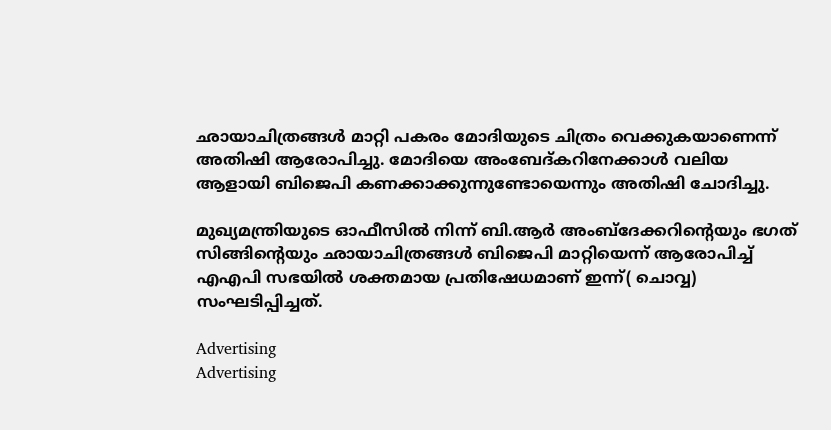ഛായാചിത്രങ്ങള്‍ മാറ്റി പകരം മോദിയുടെ ചിത്രം വെക്കുകയാണെന്ന് അതിഷി ആരോപിച്ചു. മോദിയെ അംബേദ്കറിനേക്കാൾ വലിയ ആളായി ബിജെപി കണക്കാക്കുന്നുണ്ടോയെന്നും അതിഷി ചോദിച്ചു.

മുഖ്യമന്ത്രിയുടെ ഓഫീസിൽ നിന്ന് ബി.ആർ അംബ്ദേക്കറിന്റെയും ഭഗത് സിങ്ങിന്റെയും ഛായാചിത്രങ്ങള്‍ ബിജെപി മാറ്റിയെന്ന് ആരോപിച്ച് എഎപി സഭയിൽ ശക്തമായ പ്രതിഷേധമാണ് ഇന്ന്( ചൊവ്വ) സംഘടിപ്പിച്ചത്.

Advertising
Advertising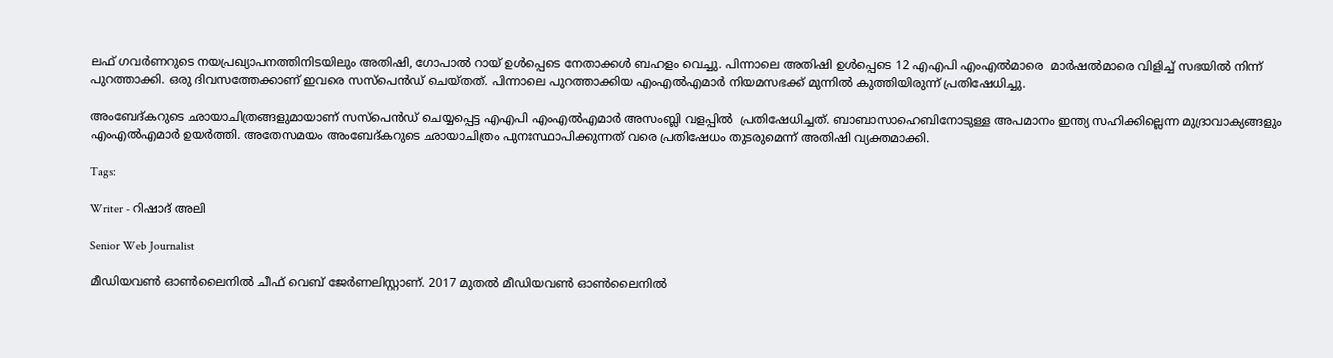ലഫ് ഗവർണറുടെ നയപ്രഖ്യാപനത്തിനിടയിലും അതിഷി, ഗോപാൽ റായ് ഉൾപ്പെടെ നേതാക്കൾ ബഹളം വെച്ചു. പിന്നാലെ അതിഷി ഉൾപ്പെടെ 12 എഎപി എംഎൽമാരെ  മാർഷൽമാരെ വിളിച്ച് സഭയിൽ നിന്ന് പുറത്താക്കി. ഒരു ദിവസത്തേക്കാണ് ഇവരെ സസ്പെന്‍ഡ് ചെയ്തത്. പിന്നാലെ പുറത്താക്കിയ എംഎൽഎമാർ നിയമസഭക്ക് മുന്നിൽ കുത്തിയിരുന്ന് പ്രതിഷേധിച്ചു.

അംബേദ്കറുടെ ഛായാചിത്രങ്ങളുമായാണ് സസ്‌പെൻഡ് ചെയ്യപ്പെട്ട എഎപി എംഎൽഎമാർ അസംബ്ലി വളപ്പിൽ  പ്രതിഷേധിച്ചത്. ബാബാസാഹെബിനോടുള്ള അപമാനം ഇന്ത്യ സഹിക്കില്ലെന്ന മുദ്രാവാക്യങ്ങളും എംഎല്‍എമാര്‍ ഉയർത്തി. അതേസമയം അംബേദ്കറുടെ ഛായാചിത്രം പുനഃസ്ഥാപിക്കുന്നത് വരെ പ്രതിഷേധം തുടരുമെന്ന് അതിഷി വ്യക്തമാക്കി.

Tags:

Writer - റിഷാദ് അലി

Senior Web Journalist

മീഡിയവൺ ഓൺലൈനിൽ ചീഫ് വെബ് ജേർണലിസ്റ്റാണ്. 2017 മുതൽ മീഡിയവൺ ഓൺലൈനിൽ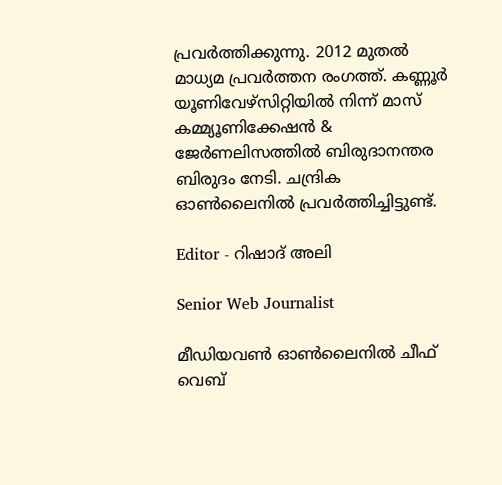പ്രവർത്തിക്കുന്നു. 2012 മുതൽ മാധ്യമ പ്രവർത്തന രംഗത്ത്. കണ്ണൂര്‍ യൂണിവേഴ്‌സിറ്റിയിൽ നിന്ന് മാസ് കമ്മ്യൂണിക്കേഷന്‍ & ജേര്‍ണലിസത്തില്‍ ബിരുദാനന്തര ബിരുദം നേടി. ചന്ദ്രിക ഓണ്‍ലൈനില്‍ പ്രവര്‍ത്തിച്ചിട്ടുണ്ട്.

Editor - റിഷാദ് അലി

Senior Web Journalist

മീഡിയവൺ ഓൺലൈനിൽ ചീഫ് വെബ്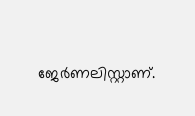ജേർണലിസ്റ്റാണ്.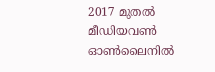2017 മുതൽ മീഡിയവൺ ഓൺലൈനിൽ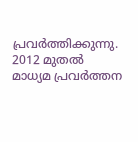പ്രവർത്തിക്കുന്നു. 2012 മുതൽ മാധ്യമ പ്രവർത്തന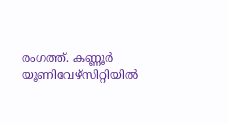രംഗത്ത്. കണ്ണൂര്‍ യൂണിവേഴ്‌സിറ്റിയിൽ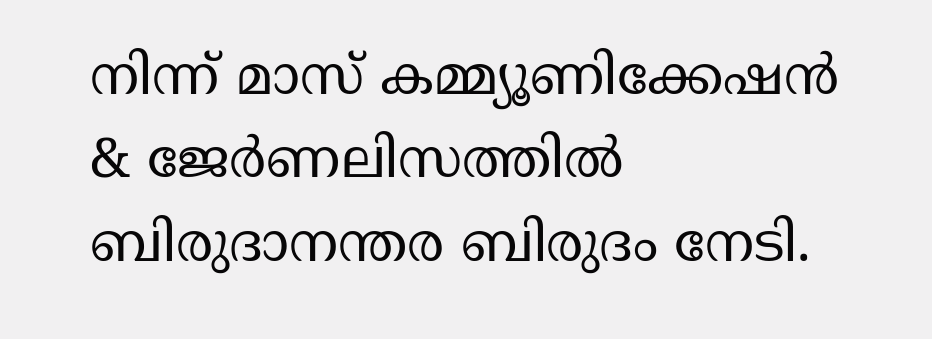നിന്ന് മാസ് കമ്മ്യൂണിക്കേഷന്‍ & ജേര്‍ണലിസത്തില്‍ ബിരുദാനന്തര ബിരുദം നേടി.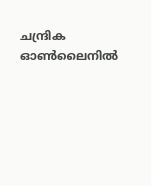ചന്ദ്രിക ഓണ്‍ലൈനില്‍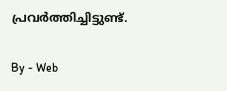പ്രവര്‍ത്തിച്ചിട്ടുണ്ട്.

By - Web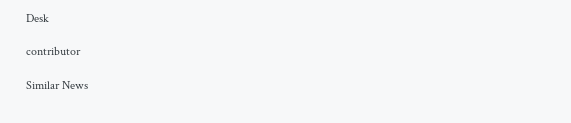Desk

contributor

Similar News